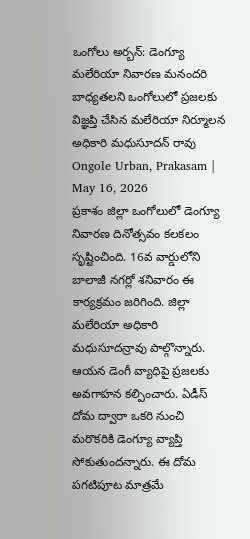ఒంగోలు అర్బన్: డెంగ్యూ మలేరియా నివారణ మనందరి బాధ్యతలని ఒంగోలులో ప్రజలకు విజ్ఞప్తి చేసిన మలేరియా నిర్మూలన అధికారి మధుసూదన్ రావు
Ongole Urban, Prakasam | May 16, 2026
ప్రకాశం జిల్లా ఒంగోలులో డెంగ్యూ నివారణ దినోత్సవం కలకలం సృష్టించింది. 16వ వార్డులోని బాలాజీ నగర్లో శనివారం ఈ కార్యక్రమం జరిగింది. జిల్లా మలేరియా అధికారి మధుసూదన్రావు పాల్గొన్నారు. ఆయన డెంగీ వ్యాధిపై ప్రజలకు అవగాహన కల్పించారు. ఏడీస్ దోమ ద్వారా ఒకరి నుంచి మరొకరికి డెంగ్యూ వ్యాప్తి సోకుతుందన్నారు. ఈ దోమ పగటిపూట మాత్రమే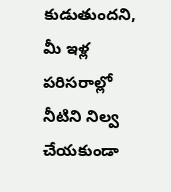కుడుతుందని, మీ ఇళ్ల పరిసరాల్లో నీటిని నిల్వ చేయకుండా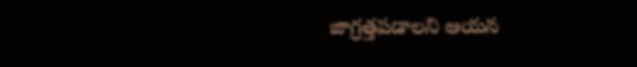జాగ్రత్తపడాలని ఆయన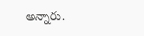అన్నారు.